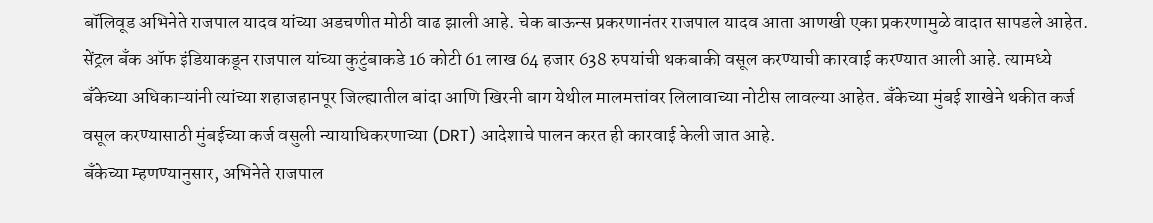बॉलिवूड अभिनेते राजपाल यादव यांच्या अडचणीत मोठी वाढ झाली आहे. चेक बाऊन्स प्रकरणानंतर राजपाल यादव आता आणखी एका प्रकरणामुळे वादात सापडले आहेत. सेंट्रल बँक ऑफ इंडियाकडून राजपाल यांच्या कुटुंबाकडे 16 कोटी 61 लाख 64 हजार 638 रुपयांची थकबाकी वसूल करण्याची कारवाई करण्यात आली आहे. त्यामध्ये बँकेच्या अधिकाऱ्यांनी त्यांच्या शहाजहानपूर जिल्ह्यातील बांदा आणि खिरनी बाग येथील मालमत्तांवर लिलावाच्या नोटीस लावल्या आहेत. बँकेच्या मुंबई शाखेने थकीत कर्ज वसूल करण्यासाठी मुंबईच्या कर्ज वसुली न्यायाधिकरणाच्या (DRT) आदेशाचे पालन करत ही कारवाई केली जात आहे.
बँकेच्या म्हणण्यानुसार, अभिनेते राजपाल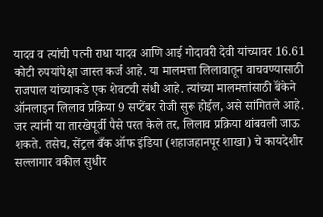यादव व त्यांची पत्नी राधा यादव आणि आई गोदावरी देवी यांच्यावर 16.61 कोटी रुपयांपेक्षा जास्त कर्ज आहे. या मालमत्ता लिलावातून वाचवण्यासाठी राजपाल यांच्याकडे एक शेवटची संधी आहे. त्यांच्या मालमत्तांसाठी बॅंकेने ऑनलाइन लिलाव प्रक्रिया 9 सप्टेंबर रोजी सुरू होईल, असे सांगितले आहे. जर त्यांनी या तारखेपूर्वी पैसे परत केले तर, लिलाव प्रक्रिया थांबवली जाऊ शकते. तसेच, सेंट्रल बँक ऑफ इंडिया (शहाजहानपूर शाखा) चे कायदेशीर सल्लागार वकील सुधीर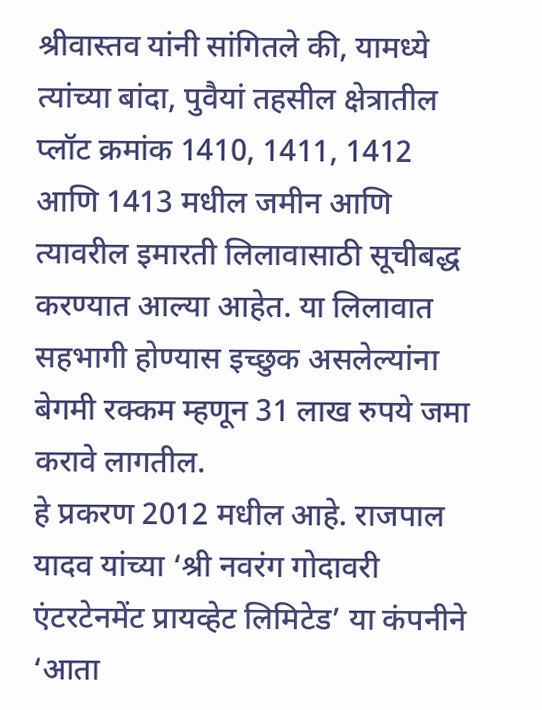श्रीवास्तव यांनी सांगितले की, यामध्ये त्यांच्या बांदा, पुवैयां तहसील क्षेत्रातील प्लॉट क्रमांक 1410, 1411, 1412 आणि 1413 मधील जमीन आणि त्यावरील इमारती लिलावासाठी सूचीबद्ध करण्यात आल्या आहेत. या लिलावात सहभागी होण्यास इच्छुक असलेल्यांना बेगमी रक्कम म्हणून 31 लाख रुपये जमा करावे लागतील.
हे प्रकरण 2012 मधील आहे. राजपाल यादव यांच्या ‘श्री नवरंग गोदावरी एंटरटेनमेंट प्रायव्हेट लिमिटेड’ या कंपनीने ‘आता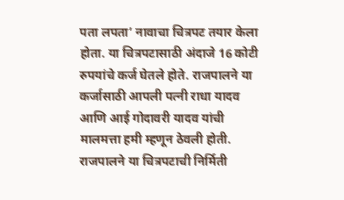पता लपता’ नावाचा चित्रपट तयार केला होता. या चित्रपटासाठी अंदाजे 16 कोटी रुपयांचे कर्ज घेतले होते. राजपालने या कर्जासाठी आपली पत्नी राधा यादव आणि आई गोदावरी यादव यांची मालमत्ता हमी म्हणून ठेवली होती. राजपालने या चित्रपटाची निर्मिती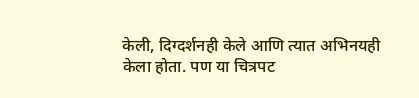केली, दिग्दर्शनही केले आणि त्यात अभिनयही केला होता. पण या चित्रपट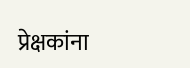प्रेक्षकांना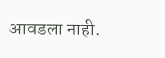आवडला नाही.